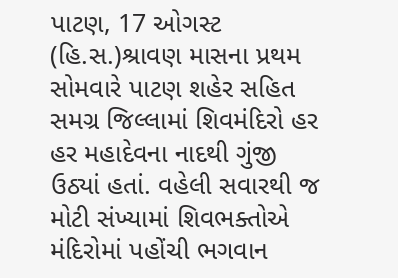પાટણ, 17 ઓગસ્ટ (હિ.સ.)શ્રાવણ માસના પ્રથમ સોમવારે પાટણ શહેર સહિત સમગ્ર જિલ્લામાં શિવમંદિરો હર હર મહાદેવના નાદથી ગુંજી ઉઠ્યાં હતાં. વહેલી સવારથી જ મોટી સંખ્યામાં શિવભક્તોએ મંદિરોમાં પહોંચી ભગવાન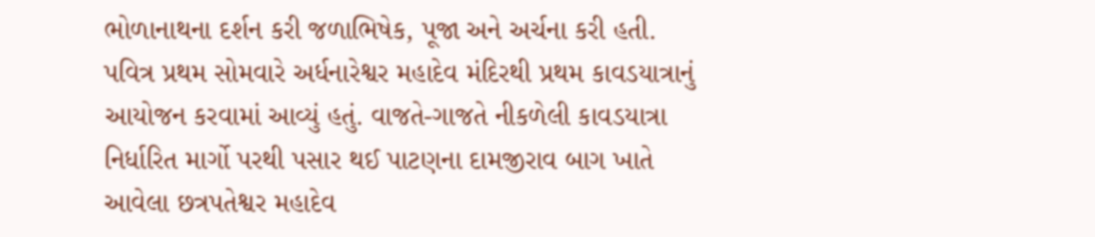ભોળાનાથના દર્શન કરી જળાભિષેક, પૂજા અને અર્ચના કરી હતી.
પવિત્ર પ્રથમ સોમવારે અર્ધનારેશ્વર મહાદેવ મંદિરથી પ્રથમ કાવડયાત્રાનું આયોજન કરવામાં આવ્યું હતું. વાજતે-ગાજતે નીકળેલી કાવડયાત્રા નિર્ધારિત માર્ગો પરથી પસાર થઈ પાટણના દામજીરાવ બાગ ખાતે આવેલા છત્રપતેશ્વર મહાદેવ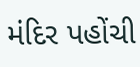મંદિર પહોંચી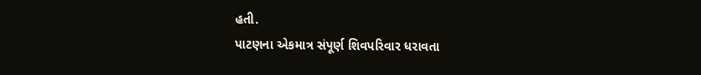હતી.
પાટણના એકમાત્ર સંપૂર્ણ શિવપરિવાર ધરાવતા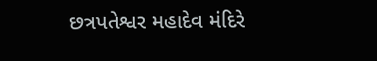છત્રપતેશ્વર મહાદેવ મંદિરે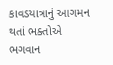કાવડયાત્રાનું આગમન થતાં ભક્તોએ ભગવાન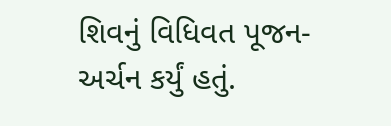શિવનું વિધિવત પૂજન-અર્ચન કર્યું હતું.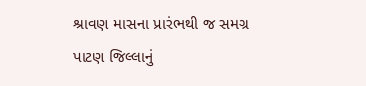શ્રાવણ માસના પ્રારંભથી જ સમગ્ર પાટણ જિલ્લાનું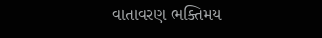વાતાવરણ ભક્તિમય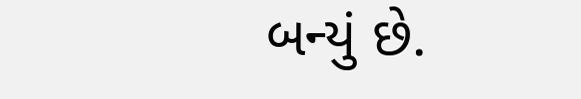બન્યું છે.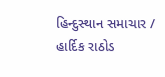હિન્દુસ્થાન સમાચાર / હાર્દિક રાઠોડ